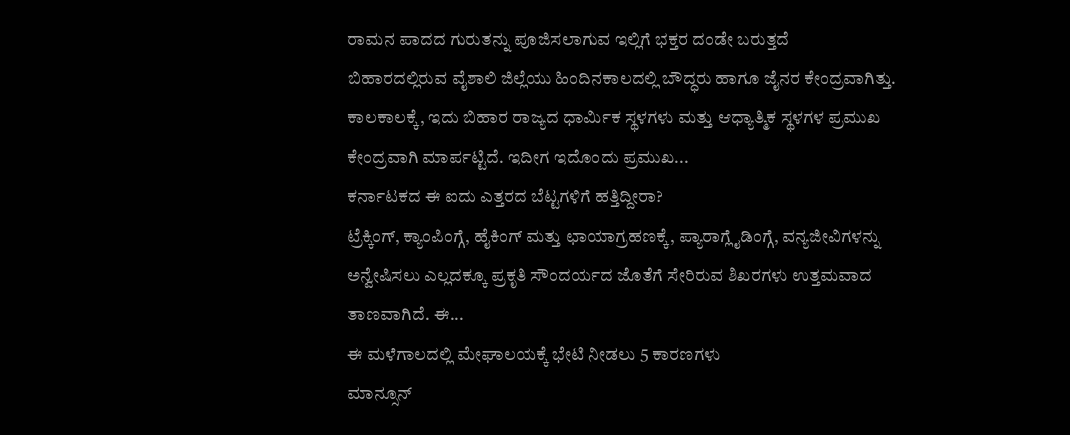ರಾಮನ ಪಾದದ ಗುರುತನ್ನು ಪೂಜಿಸಲಾಗುವ ಇಲ್ಲಿಗೆ ಭಕ್ತರ ದಂಡೇ ಬರುತ್ತದೆ
ಬಿಹಾರದಲ್ಲಿರುವ ವೈಶಾಲಿ ಜಿಲ್ಲೆಯು ಹಿಂದಿನಕಾಲದಲ್ಲಿ ಬೌದ್ಧರು ಹಾಗೂ ಜೈನರ ಕೇಂದ್ರವಾಗಿತ್ತು. ಕಾಲಕಾಲಕ್ಕೆ, ಇದು ಬಿಹಾರ ರಾಜ್ಯದ ಧಾರ್ಮಿಕ ಸ್ಥಳಗಳು ಮತ್ತು ಆಧ್ಯಾತ್ಮಿಕ ಸ್ಥಳಗಳ ಪ್ರಮುಖ ಕೇಂದ್ರವಾಗಿ ಮಾರ್ಪಟ್ಟಿದೆ. ಇದೀಗ ಇದೊಂದು ಪ್ರಮುಖ...
ಕರ್ನಾಟಕದ ಈ ಐದು ಎತ್ತರದ ಬೆಟ್ಟಗಳಿಗೆ ಹತ್ತಿದ್ದೀರಾ?
ಟ್ರೆಕ್ಕಿಂಗ್, ಕ್ಯಾಂಪಿಂಗ್ಗೆ, ಹೈಕಿಂಗ್ ಮತ್ತು ಛಾಯಾಗ್ರಹಣಕ್ಕೆ, ಪ್ಯಾರಾಗ್ಲೈಡಿಂಗ್ಗೆ, ವನ್ಯಜೀವಿಗಳನ್ನು ಅನ್ವೇಷಿಸಲು ಎಲ್ಲದಕ್ಕೂ ಪ್ರಕೃತಿ ಸೌಂದರ್ಯದ ಜೊತೆಗೆ ಸೇರಿರುವ ಶಿಖರಗಳು ಉತ್ತಮವಾದ ತಾಣವಾಗಿದೆ. ಈ...
ಈ ಮಳೆಗಾಲದಲ್ಲಿ ಮೇಘಾಲಯಕ್ಕೆ ಭೇಟಿ ನೀಡಲು 5 ಕಾರಣಗಳು
ಮಾನ್ಸೂನ್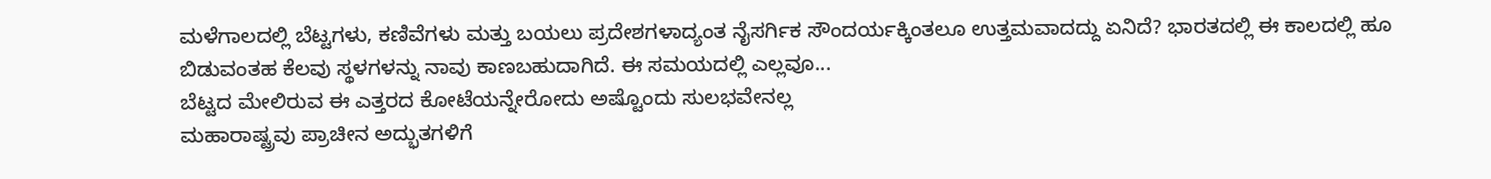ಮಳೆಗಾಲದಲ್ಲಿ ಬೆಟ್ಟಗಳು, ಕಣಿವೆಗಳು ಮತ್ತು ಬಯಲು ಪ್ರದೇಶಗಳಾದ್ಯಂತ ನೈಸರ್ಗಿಕ ಸೌಂದರ್ಯಕ್ಕಿಂತಲೂ ಉತ್ತಮವಾದದ್ದು ಏನಿದೆ? ಭಾರತದಲ್ಲಿ ಈ ಕಾಲದಲ್ಲಿ ಹೂ ಬಿಡುವಂತಹ ಕೆಲವು ಸ್ಥಳಗಳನ್ನು ನಾವು ಕಾಣಬಹುದಾಗಿದೆ. ಈ ಸಮಯದಲ್ಲಿ ಎಲ್ಲವೂ...
ಬೆಟ್ಟದ ಮೇಲಿರುವ ಈ ಎತ್ತರದ ಕೋಟೆಯನ್ನೇರೋದು ಅಷ್ಟೊಂದು ಸುಲಭವೇನಲ್ಲ
ಮಹಾರಾಷ್ಟ್ರವು ಪ್ರಾಚೀನ ಅದ್ಭುತಗಳಿಗೆ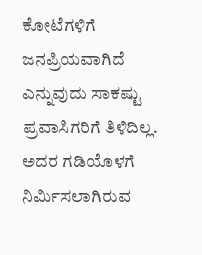ಕೋಟೆಗಳಿಗೆ ಜನಪ್ರಿಯವಾಗಿದೆ ಎನ್ನುವುದು ಸಾಕಷ್ಟು ಪ್ರವಾಸಿಗರಿಗೆ ತಿಳಿದಿಲ್ಲ. ಅದರ ಗಡಿಯೊಳಗೆ ನಿರ್ಮಿಸಲಾಗಿರುವ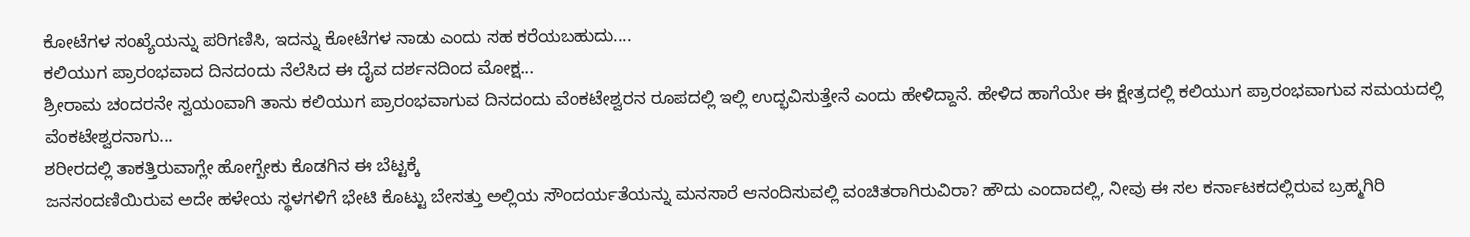ಕೋಟೆಗಳ ಸಂಖ್ಯೆಯನ್ನು ಪರಿಗಣಿಸಿ, ಇದನ್ನು ಕೋಟೆಗಳ ನಾಡು ಎಂದು ಸಹ ಕರೆಯಬಹುದು....
ಕಲಿಯುಗ ಪ್ರಾರಂಭವಾದ ದಿನದಂದು ನೆಲೆಸಿದ ಈ ದೈವ ದರ್ಶನದಿಂದ ಮೋಕ್ಷ...
ಶ್ರೀರಾಮ ಚಂದರನೇ ಸ್ವಯಂವಾಗಿ ತಾನು ಕಲಿಯುಗ ಪ್ರಾರಂಭವಾಗುವ ದಿನದಂದು ವೆಂಕಟೇಶ್ವರನ ರೂಪದಲ್ಲಿ ಇಲ್ಲಿ ಉದ್ಭವಿಸುತ್ತೇನೆ ಎಂದು ಹೇಳಿದ್ದಾನೆ. ಹೇಳಿದ ಹಾಗೆಯೇ ಈ ಕ್ಷೇತ್ರದಲ್ಲಿ ಕಲಿಯುಗ ಪ್ರಾರಂಭವಾಗುವ ಸಮಯದಲ್ಲಿ ವೆಂಕಟೇಶ್ವರನಾಗು...
ಶರೀರದಲ್ಲಿ ತಾಕತ್ತಿರುವಾಗ್ಲೇ ಹೋಗ್ಬೇಕು ಕೊಡಗಿನ ಈ ಬೆಟ್ಟಕ್ಕೆ
ಜನಸಂದಣಿಯಿರುವ ಅದೇ ಹಳೇಯ ಸ್ಥಳಗಳಿಗೆ ಭೇಟಿ ಕೊಟ್ಟು ಬೇಸತ್ತು ಅಲ್ಲಿಯ ಸೌಂದರ್ಯತೆಯನ್ನು ಮನಸಾರೆ ಆನಂದಿಸುವಲ್ಲಿ ವಂಚಿತರಾಗಿರುವಿರಾ? ಹೌದು ಎಂದಾದಲ್ಲಿ, ನೀವು ಈ ಸಲ ಕರ್ನಾಟಕದಲ್ಲಿರುವ ಬ್ರಹ್ಮಗಿರಿ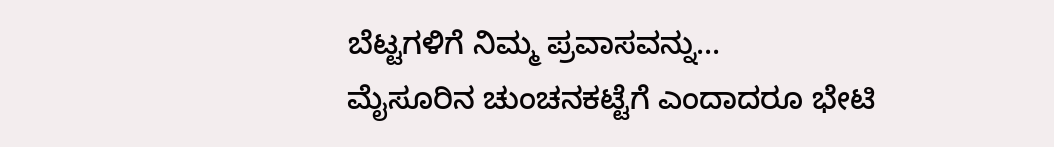ಬೆಟ್ಟಗಳಿಗೆ ನಿಮ್ಮ ಪ್ರವಾಸವನ್ನು...
ಮೈಸೂರಿನ ಚುಂಚನಕಟ್ಟೆಗೆ ಎಂದಾದರೂ ಭೇಟಿ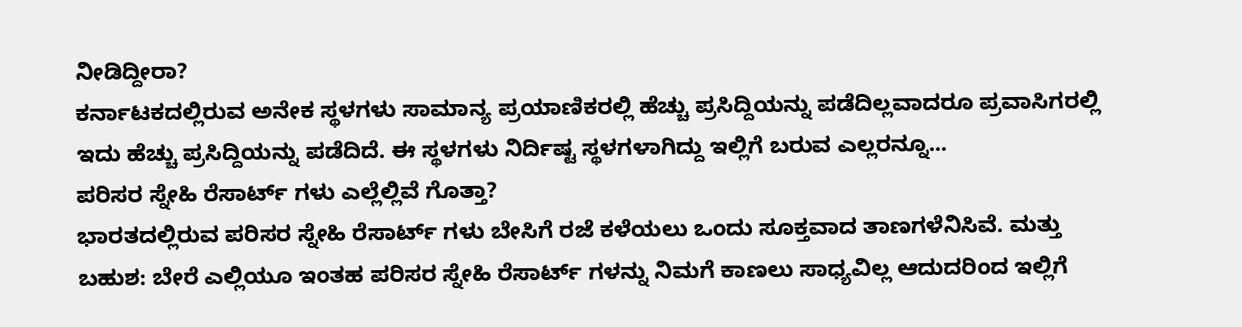ನೀಡಿದ್ದೀರಾ?
ಕರ್ನಾಟಕದಲ್ಲಿರುವ ಅನೇಕ ಸ್ಥಳಗಳು ಸಾಮಾನ್ಯ ಪ್ರಯಾಣಿಕರಲ್ಲಿ ಹೆಚ್ಚು ಪ್ರಸಿದ್ದಿಯನ್ನು ಪಡೆದಿಲ್ಲವಾದರೂ ಪ್ರವಾಸಿಗರಲ್ಲಿ ಇದು ಹೆಚ್ಚು ಪ್ರಸಿದ್ದಿಯನ್ನು ಪಡೆದಿದೆ. ಈ ಸ್ಥಳಗಳು ನಿರ್ದಿಷ್ಟ ಸ್ಥಳಗಳಾಗಿದ್ದು ಇಲ್ಲಿಗೆ ಬರುವ ಎಲ್ಲರನ್ನೂ...
ಪರಿಸರ ಸ್ನೇಹಿ ರೆಸಾರ್ಟ್ ಗಳು ಎಲ್ಲೆಲ್ಲಿವೆ ಗೊತ್ತಾ?
ಭಾರತದಲ್ಲಿರುವ ಪರಿಸರ ಸ್ನೇಹಿ ರೆಸಾರ್ಟ್ ಗಳು ಬೇಸಿಗೆ ರಜೆ ಕಳೆಯಲು ಒಂದು ಸೂಕ್ತವಾದ ತಾಣಗಳೆನಿಸಿವೆ. ಮತ್ತು ಬಹುಶ: ಬೇರೆ ಎಲ್ಲಿಯೂ ಇಂತಹ ಪರಿಸರ ಸ್ನೇಹಿ ರೆಸಾರ್ಟ್ ಗಳನ್ನು ನಿಮಗೆ ಕಾಣಲು ಸಾಧ್ಯವಿಲ್ಲ ಆದುದರಿಂದ ಇಲ್ಲಿಗೆ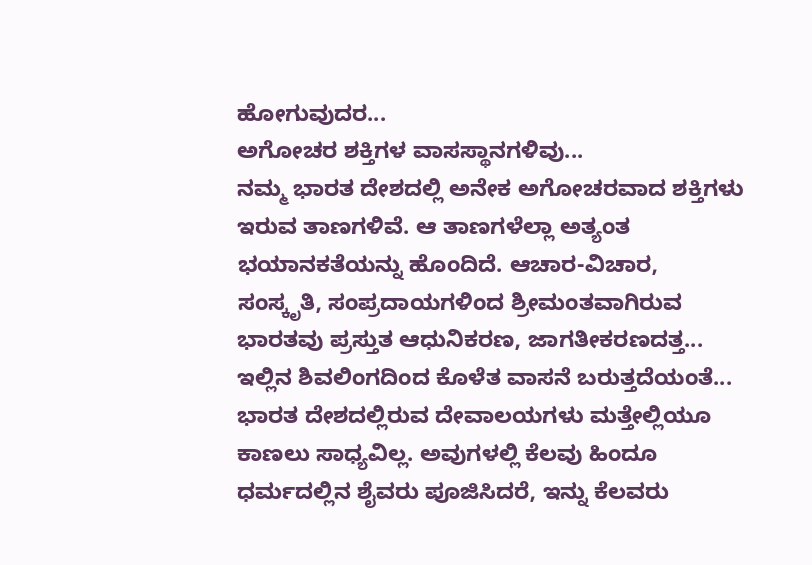ಹೋಗುವುದರ...
ಅಗೋಚರ ಶಕ್ತಿಗಳ ವಾಸಸ್ಥಾನಗಳಿವು...
ನಮ್ಮ ಭಾರತ ದೇಶದಲ್ಲಿ ಅನೇಕ ಅಗೋಚರವಾದ ಶಕ್ತಿಗಳು ಇರುವ ತಾಣಗಳಿವೆ. ಆ ತಾಣಗಳೆಲ್ಲಾ ಅತ್ಯಂತ ಭಯಾನಕತೆಯನ್ನು ಹೊಂದಿದೆ. ಆಚಾರ-ವಿಚಾರ, ಸಂಸ್ಕೃತಿ, ಸಂಪ್ರದಾಯಗಳಿಂದ ಶ್ರೀಮಂತವಾಗಿರುವ ಭಾರತವು ಪ್ರಸ್ತುತ ಆಧುನಿಕರಣ, ಜಾಗತೀಕರಣದತ್ತ...
ಇಲ್ಲಿನ ಶಿವಲಿಂಗದಿಂದ ಕೊಳೆತ ವಾಸನೆ ಬರುತ್ತದೆಯಂತೆ...
ಭಾರತ ದೇಶದಲ್ಲಿರುವ ದೇವಾಲಯಗಳು ಮತ್ತೇಲ್ಲಿಯೂ ಕಾಣಲು ಸಾಧ್ಯವಿಲ್ಲ. ಅವುಗಳಲ್ಲಿ ಕೆಲವು ಹಿಂದೂ ಧರ್ಮದಲ್ಲಿನ ಶೈವರು ಪೂಜಿಸಿದರೆ, ಇನ್ನು ಕೆಲವರು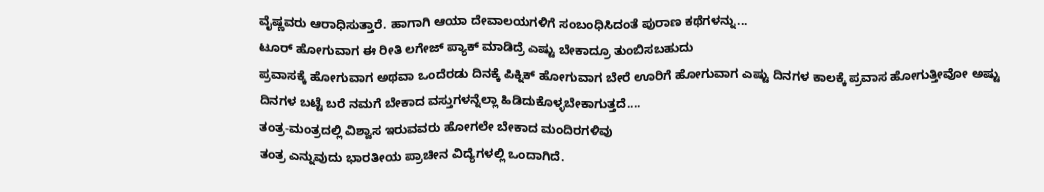ವೈಷ್ಣವರು ಆರಾಧಿಸುತ್ತಾರೆ. ಹಾಗಾಗಿ ಆಯಾ ದೇವಾಲಯಗಳಿಗೆ ಸಂಬಂಧಿಸಿದಂತೆ ಪುರಾಣ ಕಥೆಗಳನ್ನು...
ಟೂರ್ ಹೋಗುವಾಗ ಈ ರೀತಿ ಲಗೇಜ್ ಪ್ಯಾಕ್ ಮಾಡಿದ್ರೆ ಎಷ್ಟು ಬೇಕಾದ್ರೂ ತುಂಬಿಸಬಹುದು
ಪ್ರವಾಸಕ್ಕೆ ಹೋಗುವಾಗ ಅಥವಾ ಒಂದೆರಡು ದಿನಕ್ಕೆ ಪಿಕ್ನಿಕ್ ಹೋಗುವಾಗ ಬೇರೆ ಊರಿಗೆ ಹೋಗುವಾಗ ಎಷ್ಟು ದಿನಗಳ ಕಾಲಕ್ಕೆ ಪ್ರವಾಸ ಹೋಗುತ್ತೀವೋ ಅಷ್ಟು ದಿನಗಳ ಬಟ್ಟೆ ಬರೆ ನಮಗೆ ಬೇಕಾದ ವಸ್ತುಗಳನ್ನೆಲ್ಲಾ ಹಿಡಿದುಕೊಳ್ಳಬೇಕಾಗುತ್ತದೆ....
ತಂತ್ರ-ಮಂತ್ರದಲ್ಲಿ ವಿಶ್ವಾಸ ಇರುವವರು ಹೋಗಲೇ ಬೇಕಾದ ಮಂದಿರಗಳಿವು
ತಂತ್ರ ಎನ್ನುವುದು ಭಾರತೀಯ ಪ್ರಾಚೀನ ವಿದ್ಯೆಗಳಲ್ಲಿ ಒಂದಾಗಿದೆ.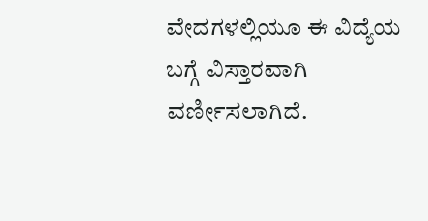ವೇದಗಳಲ್ಲಿಯೂ ಈ ವಿದ್ಯೆಯ ಬಗ್ಗೆ ವಿಸ್ತಾರವಾಗಿ ವರ್ಣೀಸಲಾಗಿದೆ.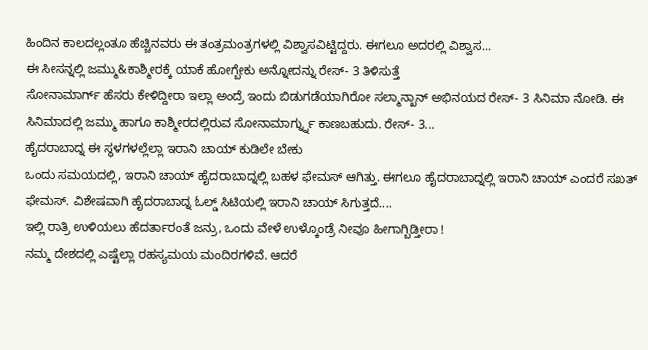ಹಿಂದಿನ ಕಾಲದಲ್ಲಂತೂ ಹೆಚ್ಚಿನವರು ಈ ತಂತ್ರಮಂತ್ರಗಳಲ್ಲಿ ವಿಶ್ವಾಸವಿಟ್ಟಿದ್ದರು. ಈಗಲೂ ಅದರಲ್ಲಿ ವಿಶ್ವಾಸ...
ಈ ಸೀಸನ್ನಲ್ಲಿ ಜಮ್ಮು&ಕಾಶ್ಮೀರಕ್ಕೆ ಯಾಕೆ ಹೋಗ್ಬೇಕು ಅನ್ನೋದನ್ನು ರೇಸ್- 3 ತಿಳಿಸುತ್ತೆ
ಸೋನಾಮಾರ್ಗ್ ಹೆಸರು ಕೇಳಿದ್ದೀರಾ ಇಲ್ಲಾ ಅಂದ್ರೆ ಇಂದು ಬಿಡುಗಡೆಯಾಗಿರೋ ಸಲ್ಮಾನ್ಖಾನ್ ಅಭಿನಯದ ರೇಸ್- 3 ಸಿನಿಮಾ ನೋಡಿ. ಈ ಸಿನಿಮಾದಲ್ಲಿ ಜಮ್ಮು ಹಾಗೂ ಕಾಶ್ಮೀರದಲ್ಲಿರುವ ಸೋನಾಮಾರ್ಗ್ನ್ನು ಕಾಣಬಹುದು. ರೇಸ್- 3...
ಹೈದರಾಬಾದ್ನ ಈ ಸ್ಥಳಗಳಲ್ಲೆಲ್ಲಾ ಇರಾನಿ ಚಾಯ್ ಕುಡಿಲೇ ಬೇಕು
ಒಂದು ಸಮಯದಲ್ಲಿ, ಇರಾನಿ ಚಾಯ್ ಹೈದರಾಬಾದ್ನಲ್ಲಿ ಬಹಳ ಫೇಮಸ್ ಆಗಿತ್ತು. ಈಗಲೂ ಹೈದರಾಬಾದ್ನಲ್ಲಿ ಇರಾನಿ ಚಾಯ್ ಎಂದರೆ ಸಖತ್ ಫೇಮಸ್. ವಿಶೇಷವಾಗಿ ಹೈದರಾಬಾದ್ನ ಓಲ್ಡ್ ಸಿಟಿಯಲ್ಲಿ ಇರಾನಿ ಚಾಯ್ ಸಿಗುತ್ತದೆ....
ಇಲ್ಲಿ ರಾತ್ರಿ ಉಳಿಯಲು ಹೆದರ್ತಾರಂತೆ ಜನ್ರು, ಒಂದು ವೇಳೆ ಉಳ್ಕೊಂಡ್ರೆ ನೀವೂ ಹೀಗಾಗ್ಬಿಡ್ತೀರಾ !
ನಮ್ಮ ದೇಶದಲ್ಲಿ ಎಷ್ಟೆಲ್ಲಾ ರಹಸ್ಯಮಯ ಮಂದಿರಗಳಿವೆ. ಆದರೆ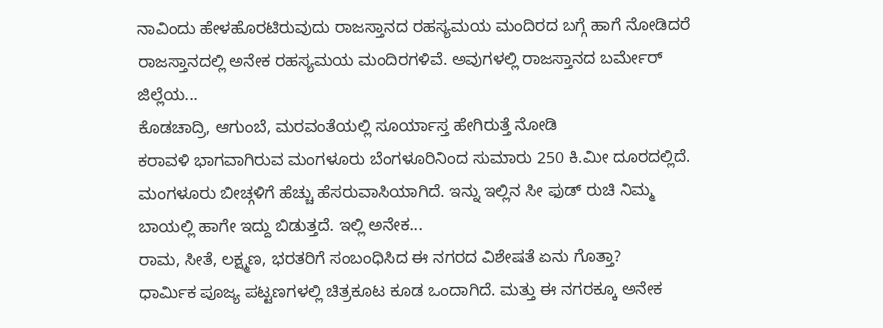ನಾವಿಂದು ಹೇಳಹೊರಟಿರುವುದು ರಾಜಸ್ತಾನದ ರಹಸ್ಯಮಯ ಮಂದಿರದ ಬಗ್ಗೆ ಹಾಗೆ ನೋಡಿದರೆ ರಾಜಸ್ತಾನದಲ್ಲಿ ಅನೇಕ ರಹಸ್ಯಮಯ ಮಂದಿರಗಳಿವೆ. ಅವುಗಳಲ್ಲಿ ರಾಜಸ್ತಾನದ ಬರ್ಮೇರ್ ಜಿಲ್ಲೆಯ...
ಕೊಡಚಾದ್ರಿ, ಆಗುಂಬೆ, ಮರವಂತೆಯಲ್ಲಿ ಸೂರ್ಯಾಸ್ತ ಹೇಗಿರುತ್ತೆ ನೋಡಿ
ಕರಾವಳಿ ಭಾಗವಾಗಿರುವ ಮಂಗಳೂರು ಬೆಂಗಳೂರಿನಿಂದ ಸುಮಾರು 250 ಕಿ.ಮೀ ದೂರದಲ್ಲಿದೆ. ಮಂಗಳೂರು ಬೀಚ್ಗಳಿಗೆ ಹೆಚ್ಚು ಹೆಸರುವಾಸಿಯಾಗಿದೆ. ಇನ್ನು ಇಲ್ಲಿನ ಸೀ ಫುಡ್ ರುಚಿ ನಿಮ್ಮ ಬಾಯಲ್ಲಿ ಹಾಗೇ ಇದ್ದು ಬಿಡುತ್ತದೆ. ಇಲ್ಲಿ ಅನೇಕ...
ರಾಮ, ಸೀತೆ, ಲಕ್ಷ್ಮಣ, ಭರತರಿಗೆ ಸಂಬಂಧಿಸಿದ ಈ ನಗರದ ವಿಶೇಷತೆ ಏನು ಗೊತ್ತಾ?
ಧಾರ್ಮಿಕ ಪೂಜ್ಯ ಪಟ್ಟಣಗಳಲ್ಲಿ ಚಿತ್ರಕೂಟ ಕೂಡ ಒಂದಾಗಿದೆ. ಮತ್ತು ಈ ನಗರಕ್ಕೂ ಅನೇಕ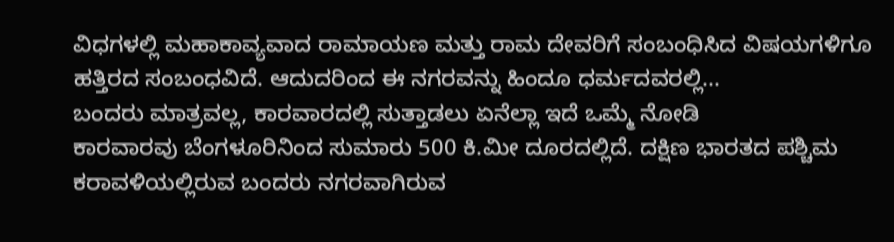ವಿಧಗಳಲ್ಲಿ ಮಹಾಕಾವ್ಯವಾದ ರಾಮಾಯಣ ಮತ್ತು ರಾಮ ದೇವರಿಗೆ ಸಂಬಂಧಿಸಿದ ವಿಷಯಗಳಿಗೂ ಹತ್ತಿರದ ಸಂಬಂಧವಿದೆ. ಆದುದರಿಂದ ಈ ನಗರವನ್ನು ಹಿಂದೂ ಧರ್ಮದವರಲ್ಲಿ...
ಬಂದರು ಮಾತ್ರವಲ್ಲ, ಕಾರವಾರದಲ್ಲಿ ಸುತ್ತಾಡಲು ಏನೆಲ್ಲಾ ಇದೆ ಒಮ್ಮೆ ನೋಡಿ
ಕಾರವಾರವು ಬೆಂಗಳೂರಿನಿಂದ ಸುಮಾರು 500 ಕಿ.ಮೀ ದೂರದಲ್ಲಿದೆ. ದಕ್ಷಿಣ ಭಾರತದ ಪಶ್ಚಿಮ ಕರಾವಳಿಯಲ್ಲಿರುವ ಬಂದರು ನಗರವಾಗಿರುವ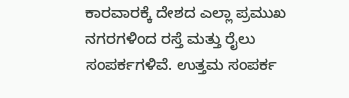ಕಾರವಾರಕ್ಕೆ ದೇಶದ ಎಲ್ಲಾ ಪ್ರಮುಖ ನಗರಗಳಿಂದ ರಸ್ತೆ ಮತ್ತು ರೈಲು ಸಂಪರ್ಕಗಳಿವೆ. ಉತ್ತಮ ಸಂಪರ್ಕ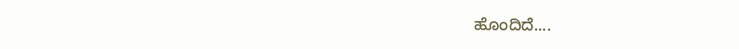ಹೊಂದಿದೆ....